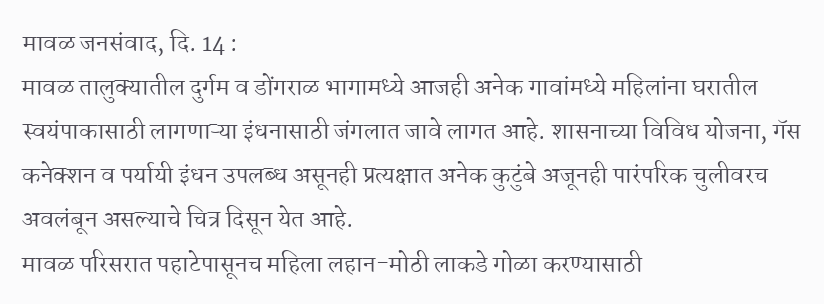मावळ जनसंवाद, दि. 14 :
मावळ तालुक्यातील दुर्गम व डोंगराळ भागामध्ये आजही अनेक गावांमध्ये महिलांना घरातील स्वयंपाकासाठी लागणाऱ्या इंधनासाठी जंगलात जावे लागत आहे. शासनाच्या विविध योजना, गॅस कनेक्शन व पर्यायी इंधन उपलब्ध असूनही प्रत्यक्षात अनेक कुटुंबे अजूनही पारंपरिक चुलीवरच अवलंबून असल्याचे चित्र दिसून येत आहे.
मावळ परिसरात पहाटेपासूनच महिला लहान-मोठी लाकडे गोळा करण्यासाठी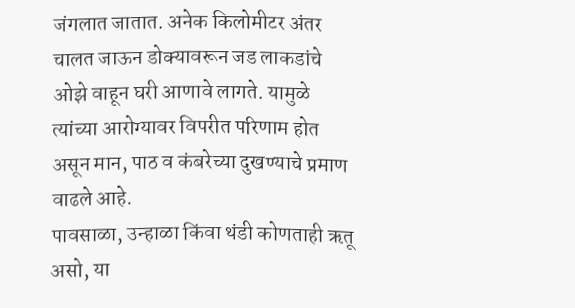जंगलात जातात. अनेक किलोमीटर अंतर चालत जाऊन डोक्यावरून जड लाकडांचे ओझे वाहून घरी आणावे लागते. यामुळे त्यांच्या आरोग्यावर विपरीत परिणाम होत असून मान, पाठ व कंबरेच्या दुखण्याचे प्रमाण वाढले आहे.
पावसाळा, उन्हाळा किंवा थंडी कोणताही ऋतू असो, या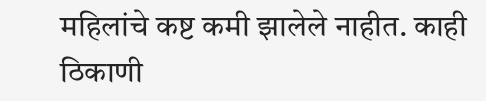महिलांचे कष्ट कमी झालेले नाहीत. काही ठिकाणी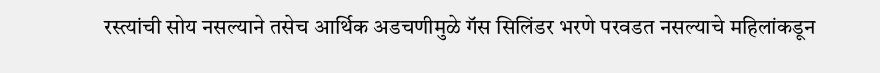रस्त्यांची सोय नसल्याने तसेच आर्थिक अडचणीमुळे गॅस सिलिंडर भरणे परवडत नसल्याचे महिलांकडून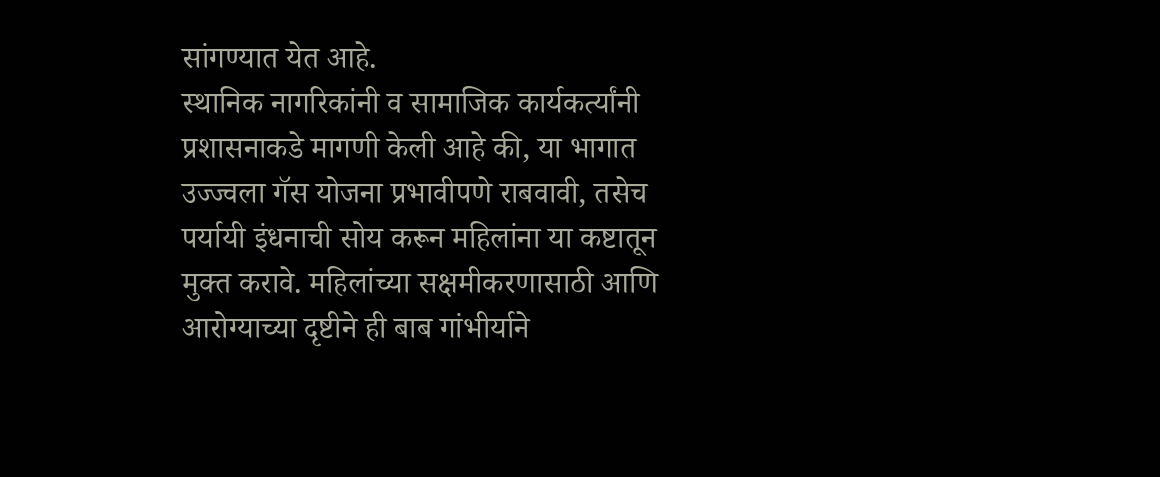सांगण्यात येत आहे.
स्थानिक नागरिकांनी व सामाजिक कार्यकर्त्यांनी प्रशासनाकडे मागणी केली आहे की, या भागात उज्ज्वला गॅस योजना प्रभावीपणे राबवावी, तसेच पर्यायी इंधनाची सोय करून महिलांना या कष्टातून मुक्त करावे. महिलांच्या सक्षमीकरणासाठी आणि आरोग्याच्या दृष्टीने ही बाब गांभीर्याने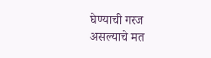घेण्याची गरज असल्याचे मत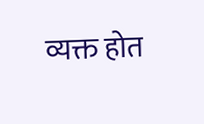व्यक्त होत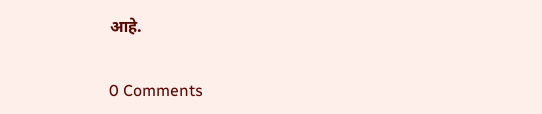आहे.


0 Comments